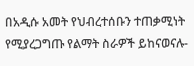በአዲሱ አመት የህብረተሰቡን ተጠቃሚነት የሚያረጋግጡ የልማት ስራዎች ይከናወናሉ-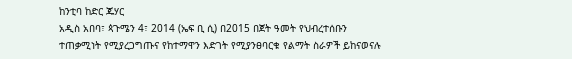ከንቲባ ከድር ጁሃር
አዲስ አበባ፣ ጳጉሜን 4፣ 2014 (ኤፍ ቢ ሲ) በ2015 በጀት ዓመት የህብረተሰቡን ተጠቃሚነት የሚያረጋግጡና የከተማዋን እድገት የሚያንፀባርቁ የልማት ስራዎች ይከናወናሉ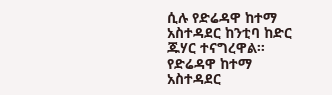ሲሉ የድሬዳዋ ከተማ አስተዳደር ከንቲባ ከድር ጁሃር ተናግረዋል፡፡
የድሬዳዋ ከተማ አስተዳደር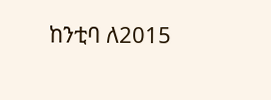ከንቲባ ለ2015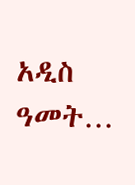አዲስ ዓመት…